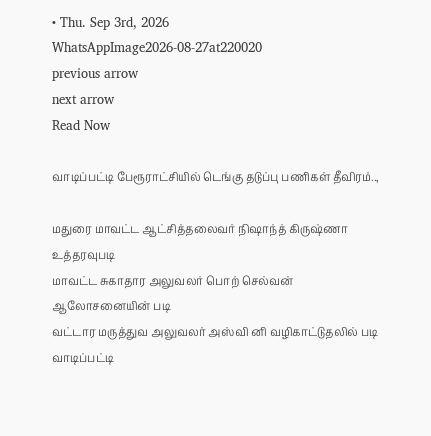• Thu. Sep 3rd, 2026
WhatsAppImage2026-08-27at220020
previous arrow
next arrow
Read Now

வாடிப்பட்டி பேரூராட்சியில் டெங்கு தடுப்பு பணிகள் தீவிரம்..,

மதுரை மாவட்ட ஆட்சித்தலைவர் நிஷாந்த் கிருஷ்ணா உத்தரவுபடி
மாவட்ட சுகாதார அலுவலர் பொற் செல்வன் ஆலோசனையின் படி
வட்டார மருத்துவ அலுவலர் அஸ்வி னி வழிகாட்டுதலில் படி வாடிப்பட்டி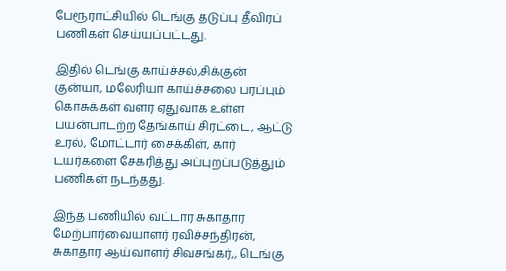பேரூராட்சியில் டெங்கு தடுப்பு தீவிரப் பணிகள் செய்யப்பட்டது.

இதில் டெங்கு காய்ச்சல்,சிக்குன் குன்யா, மலேரியா காய்ச்சலை பரப்பும் கொசுக்கள் வளர ஏதுவாக உள்ள பயன்பாடற்ற தேங்காய் சிரட்டை, ஆட்டு உரல், மோட்டார் சைக்கிள், கார் டயர்களை சேகரித்து அப்புறப்படுத்தும் பணிகள் நடந்தது.

இந்த பணியில் வட்டார சுகாதார மேற்பார்வையாளர் ரவிச்சந்திரன், சுகாதார ஆய்வாளர் சிவசங்கர்,, டெங்கு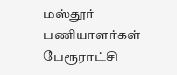மஸ்தூர் பணியாளர்கள் பேரூராட்சி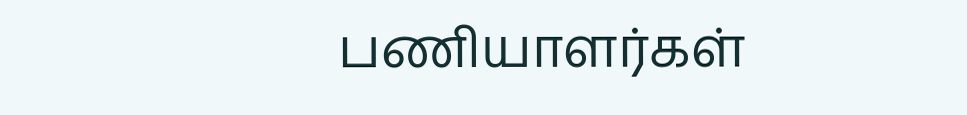பணியாளர்கள்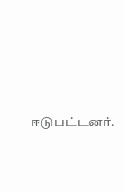ஈடுபட்டனர்.